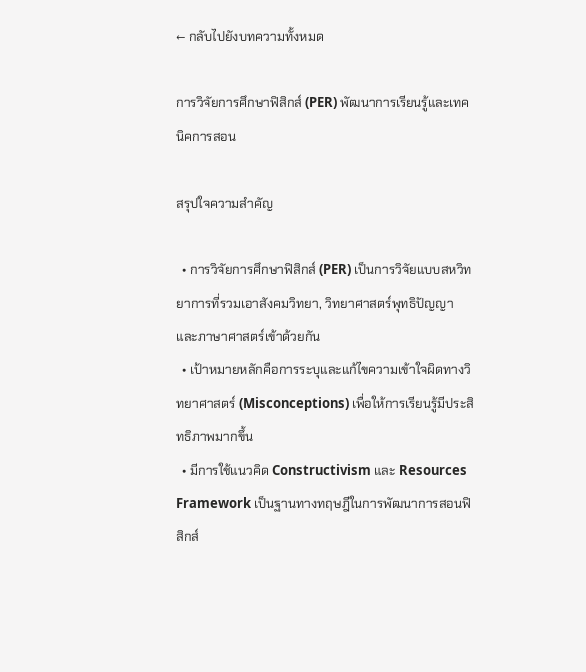← กลับไปยังบทความทั้งหมด

การวิจัยการศึกษาฟิสิกส์ (PER) พัฒนาการเรียนรู้และเทคนิคการสอน

สรุปใจความสำคัญ

  • การวิจัยการศึกษาฟิสิกส์ (PER) เป็นการวิจัยแบบสหวิทยาการที่รวมเอาสังคมวิทยา, วิทยาศาสตร์พุทธิปัญญา และภาษาศาสตร์เข้าด้วยกัน
  • เป้าหมายหลักคือการระบุและแก้ไขความเข้าใจผิดทางวิทยาศาสตร์ (Misconceptions) เพื่อให้การเรียนรู้มีประสิทธิภาพมากขึ้น
  • มีการใช้แนวคิด Constructivism และ Resources Framework เป็นฐานทางทฤษฎีในการพัฒนาการสอนฟิสิกส์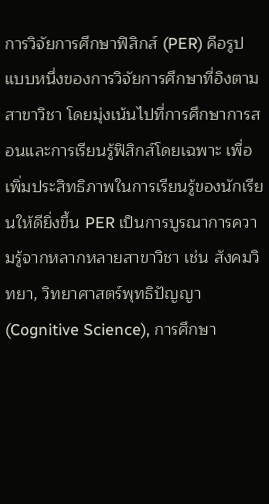การวิจัยการศึกษาฟิสิกส์ (PER) คือรูปแบบหนึ่งของการวิจัยการศึกษาที่อิงตามสาขาวิชา โดยมุ่งเน้นไปที่การศึกษาการสอนและการเรียนรู้ฟิสิกส์โดยเฉพาะ เพื่อเพิ่มประสิทธิภาพในการเรียนรู้ของนักเรียนให้ดียิ่งขึ้น PER เป็นการบูรณาการความรู้จากหลากหลายสาขาวิชา เช่น สังคมวิทยา, วิทยาศาสตร์พุทธิปัญญา (Cognitive Science), การศึกษา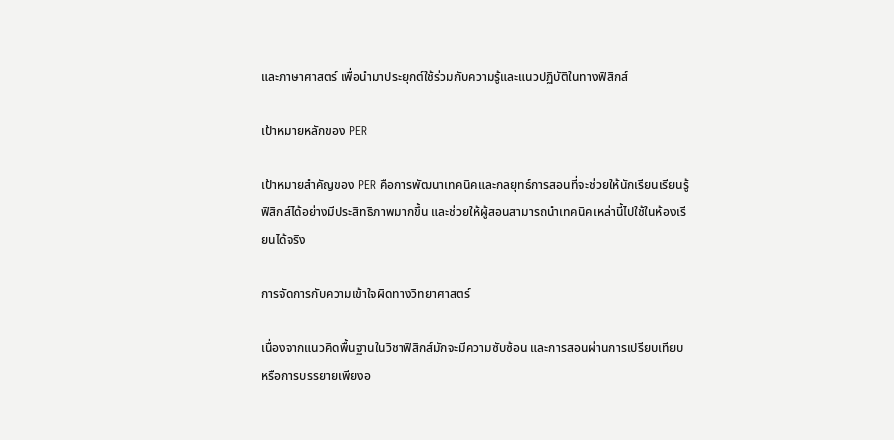และภาษาศาสตร์ เพื่อนำมาประยุกต์ใช้ร่วมกับความรู้และแนวปฏิบัติในทางฟิสิกส์

เป้าหมายหลักของ PER

เป้าหมายสำคัญของ PER คือการพัฒนาเทคนิคและกลยุทธ์การสอนที่จะช่วยให้นักเรียนเรียนรู้ฟิสิกส์ได้อย่างมีประสิทธิภาพมากขึ้น และช่วยให้ผู้สอนสามารถนำเทคนิคเหล่านี้ไปใช้ในห้องเรียนได้จริง

การจัดการกับความเข้าใจผิดทางวิทยาศาสตร์

เนื่องจากแนวคิดพื้นฐานในวิชาฟิสิกส์มักจะมีความซับซ้อน และการสอนผ่านการเปรียบเทียบหรือการบรรยายเพียงอ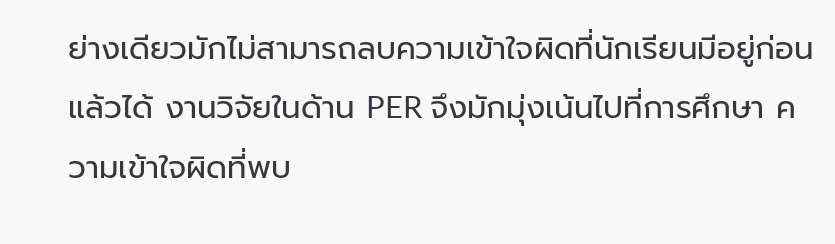ย่างเดียวมักไม่สามารถลบความเข้าใจผิดที่นักเรียนมีอยู่ก่อนแล้วได้ งานวิจัยในด้าน PER จึงมักมุ่งเน้นไปที่การศึกษา ความเข้าใจผิดที่พบ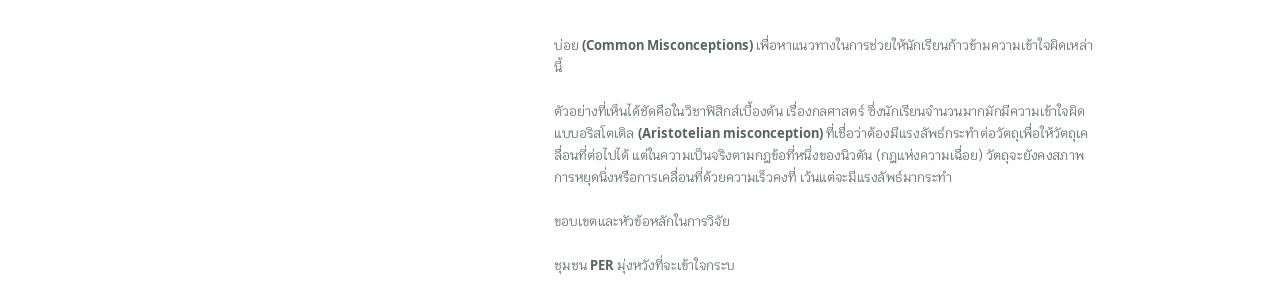บ่อย (Common Misconceptions) เพื่อหาแนวทางในการช่วยให้นักเรียนก้าวข้ามความเข้าใจผิดเหล่านี้

ตัวอย่างที่เห็นได้ชัดคือในวิชาฟิสิกส์เบื้องต้น เรื่องกลศาสตร์ ซึ่งนักเรียนจำนวนมากมักมีความเข้าใจผิดแบบอริสโตเติล (Aristotelian misconception) ที่เชื่อว่าต้องมีแรงลัพธ์กระทำต่อวัตถุเพื่อให้วัตถุเคลื่อนที่ต่อไปได้ แต่ในความเป็นจริงตามกฎข้อที่หนึ่งของนิวตัน (กฎแห่งความเฉื่อย) วัตถุจะยังคงสภาพการหยุดนิ่งหรือการเคลื่อนที่ด้วยความเร็วคงที่ เว้นแต่จะมีแรงลัพธ์มากระทำ

ขอบเขตและหัวข้อหลักในการวิจัย

ชุมชน PER มุ่งหวังที่จะเข้าใจกระบ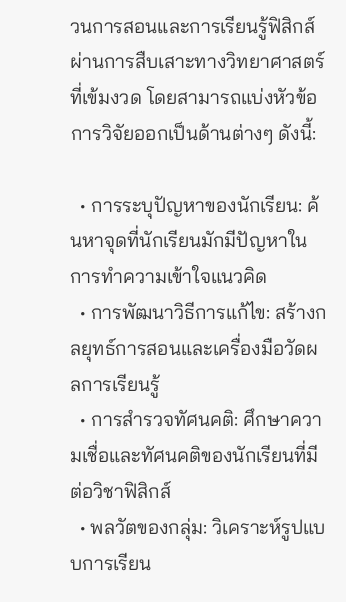วนการสอนและการเรียนรู้ฟิสิกส์ผ่านการสืบเสาะทางวิทยาศาสตร์ที่เข้มงวด โดยสามารถแบ่งหัวข้อการวิจัยออกเป็นด้านต่างๆ ดังนี้:

  • การระบุปัญหาของนักเรียน: ค้นหาจุดที่นักเรียนมักมีปัญหาในการทำความเข้าใจแนวคิด
  • การพัฒนาวิธีการแก้ไข: สร้างกลยุทธ์การสอนและเครื่องมือวัดผลการเรียนรู้
  • การสำรวจทัศนคติ: ศึกษาความเชื่อและทัศนคติของนักเรียนที่มีต่อวิชาฟิสิกส์
  • พลวัตของกลุ่ม: วิเคราะห์รูปแบบการเรียน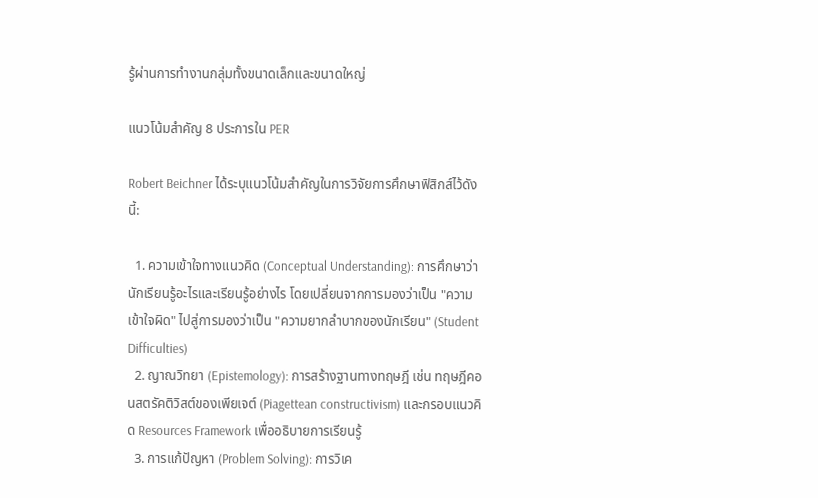รู้ผ่านการทำงานกลุ่มทั้งขนาดเล็กและขนาดใหญ่

แนวโน้มสำคัญ 8 ประการใน PER

Robert Beichner ได้ระบุแนวโน้มสำคัญในการวิจัยการศึกษาฟิสิกส์ไว้ดังนี้:

  1. ความเข้าใจทางแนวคิด (Conceptual Understanding): การศึกษาว่านักเรียนรู้อะไรและเรียนรู้อย่างไร โดยเปลี่ยนจากการมองว่าเป็น "ความเข้าใจผิด" ไปสู่การมองว่าเป็น "ความยากลำบากของนักเรียน" (Student Difficulties)
  2. ญาณวิทยา (Epistemology): การสร้างฐานทางทฤษฎี เช่น ทฤษฎีคอนสตรัคติวิสต์ของเพียเจต์ (Piagettean constructivism) และกรอบแนวคิด Resources Framework เพื่ออธิบายการเรียนรู้
  3. การแก้ปัญหา (Problem Solving): การวิเค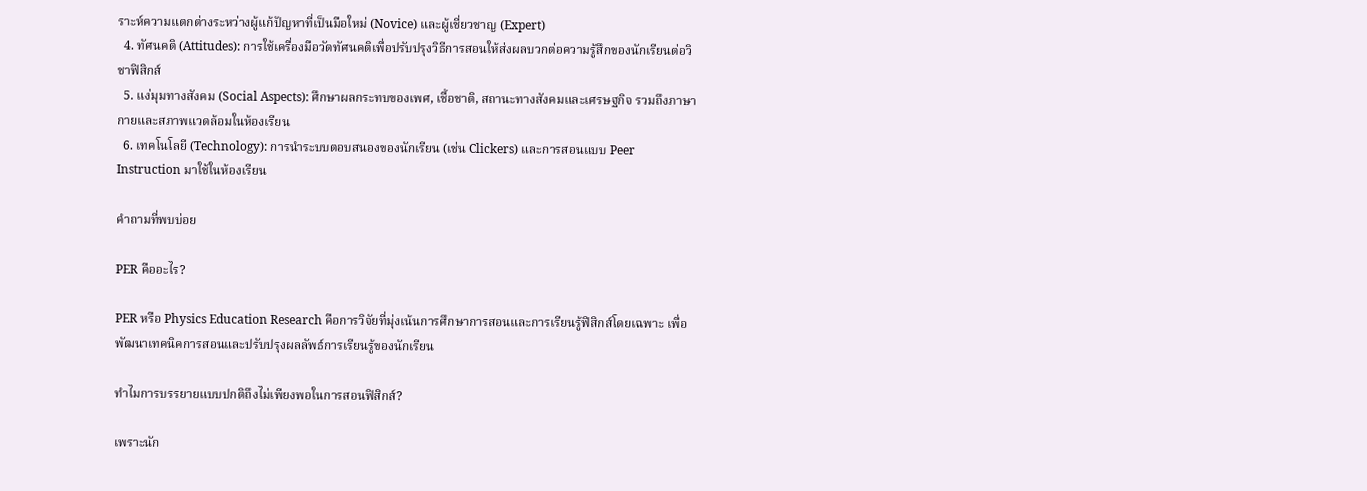ราะห์ความแตกต่างระหว่างผู้แก้ปัญหาที่เป็นมือใหม่ (Novice) และผู้เชี่ยวชาญ (Expert)
  4. ทัศนคติ (Attitudes): การใช้เครื่องมือวัดทัศนคติเพื่อปรับปรุงวิธีการสอนให้ส่งผลบวกต่อความรู้สึกของนักเรียนต่อวิชาฟิสิกส์
  5. แง่มุมทางสังคม (Social Aspects): ศึกษาผลกระทบของเพศ, เชื้อชาติ, สถานะทางสังคมและเศรษฐกิจ รวมถึงภาษากายและสภาพแวดล้อมในห้องเรียน
  6. เทคโนโลยี (Technology): การนำระบบตอบสนองของนักเรียน (เช่น Clickers) และการสอนแบบ Peer Instruction มาใช้ในห้องเรียน

คำถามที่พบบ่อย

PER คืออะไร?

PER หรือ Physics Education Research คือการวิจัยที่มุ่งเน้นการศึกษาการสอนและการเรียนรู้ฟิสิกส์โดยเฉพาะ เพื่อพัฒนาเทคนิคการสอนและปรับปรุงผลลัพธ์การเรียนรู้ของนักเรียน

ทำไมการบรรยายแบบปกติถึงไม่เพียงพอในการสอนฟิสิกส์?

เพราะนัก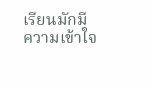เรียนมักมีความเข้าใจ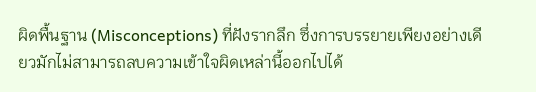ผิดพื้นฐาน (Misconceptions) ที่ฝังรากลึก ซึ่งการบรรยายเพียงอย่างเดียวมักไม่สามารถลบความเข้าใจผิดเหล่านี้ออกไปได้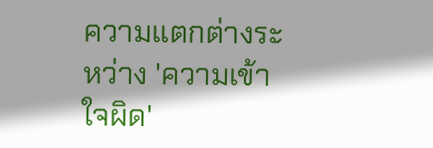ความแตกต่างระหว่าง 'ความเข้าใจผิด'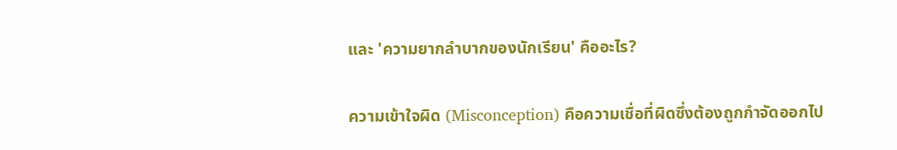และ 'ความยากลำบากของนักเรียน' คืออะไร?

ความเข้าใจผิด (Misconception) คือความเชื่อที่ผิดซึ่งต้องถูกกำจัดออกไป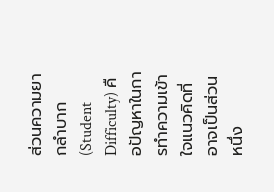ส่วนความยากลำบาก (Student Difficulty) คือปัญหาในการทำความเข้าใจแนวคิดที่อาจเป็นส่วนหนึ่ง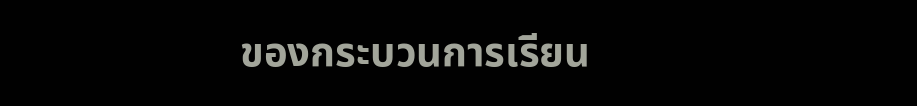ของกระบวนการเรียน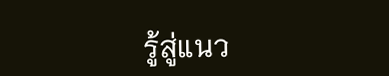รู้สู่แนว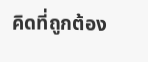คิดที่ถูกต้อง